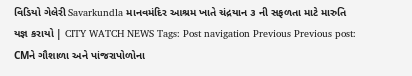વિડિયો ગેલેરી Savarkundla માનવમંદિર આશ્રમ ખાતે ચંદ્રયાન ૩ ની સફળતા માટે મારુતિ યજ્ઞ કરાયો | CITY WATCH NEWS Tags: Post navigation Previous Previous post: CMને ગૌશાળા અને પાંજરાપોળોના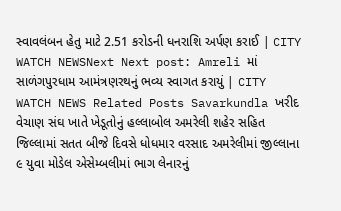સ્વાવલંબન હેતુ માટે 2.51 કરોડની ધનરાશિ અર્પણ કરાઈ | CITY WATCH NEWSNext Next post: Amreli માં સાળંગપુરધામ આમંત્રણરથનું ભવ્ય સ્વાગત કરાયું | CITY WATCH NEWS Related Posts Savarkundla ખરીદ વેચાણ સંઘ ખાતે ખેડૂતોનું હલ્લાબોલ અમરેલી શહેર સહિત જિલ્લામાં સતત બીજે દિવસે ધોધમાર વરસાદ અમરેલીમાં જીલ્લાના ૯ યુવા મોડેલ એસેમ્બલીમાં ભાગ લેનારનું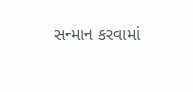સન્માન કરવામાં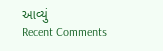આવ્યું
Recent Comments